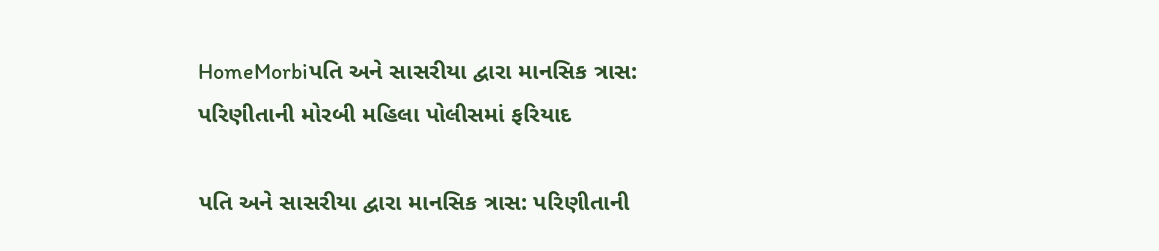HomeMorbiપતિ અને સાસરીયા દ્વારા માનસિક ત્રાસ: પરિણીતાની મોરબી મહિલા પોલીસમાં ફરિયાદ

પતિ અને સાસરીયા દ્વારા માનસિક ત્રાસ: પરિણીતાની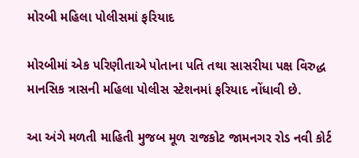મોરબી મહિલા પોલીસમાં ફરિયાદ

મોરબીમાં એક પરિણીતાએ પોતાના પતિ તથા સાસરીયા પક્ષ વિરુદ્ધ માનસિક ત્રાસની મહિલા પોલીસ સ્ટેશનમાં ફરિયાદ નોંધાવી છે.

આ અંગે મળતી માહિતી મુજબ મૂળ રાજકોટ જામનગર રોડ નવી કોર્ટ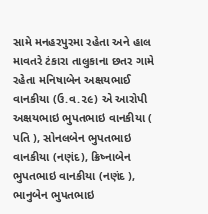સામે મનહરપુરમા રહેતા અને હાલ માવતરે ટંકારા તાલુકાના છતર ગામે રહેતા મનિષાબેન અક્ષયભાઈ વાનકીયા (ઉ.વ.૨૯) એ આરોપી અક્ષયભાઇ ભુપતભાઇ વાનકીયા ( પતિ ), સોનલબેન ભુપતભાઇ વાનકીયા (નણંદ), ક્રિષ્નાબેન ભુપતભાઇ વાનકીયા (નણંદ ), ભાનુબેન ભુપતભાઇ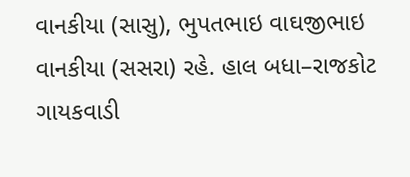વાનકીયા (સાસુ), ભુપતભાઇ વાઘજીભાઇ વાનકીયા (સસરા) રહે. હાલ બધા–રાજકોટ ગાયકવાડી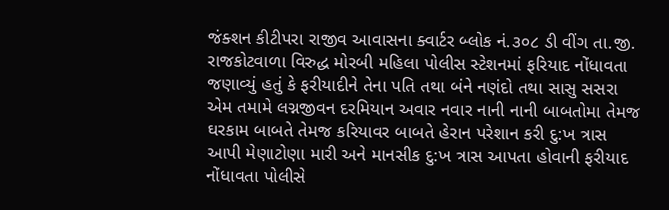જંક્શન કીટીપરા રાજીવ આવાસના ક્વાર્ટર બ્લોક નં.૩૦૮ ડી વીંગ તા.જી. રાજકોટવાળા વિરુદ્ધ મોરબી મહિલા પોલીસ સ્ટેશનમાં ફરિયાદ નોંધાવતા જણાવ્યું હતું કે ફરીયાદીને તેના પતિ તથા બંને નણંદો તથા સાસુ સસરા એમ તમામે લગ્નજીવન દરમિયાન અવાર નવાર નાની નાની બાબતોમા તેમજ ઘરકામ બાબતે તેમજ કરિયાવર બાબતે હેરાન પરેશાન કરી દુ:ખ ત્રાસ આપી મેણાટોણા મારી અને માનસીક દુ:ખ ત્રાસ આપતા હોવાની ફરીયાદ નોંધાવતા પોલીસે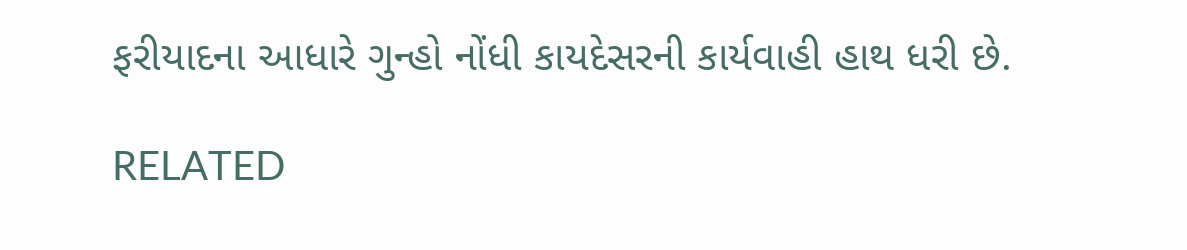ફરીયાદના આધારે ગુન્હો નોંધી કાયદેસરની કાર્યવાહી હાથ ધરી છે.

RELATED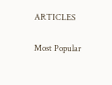ARTICLES

Most Popular